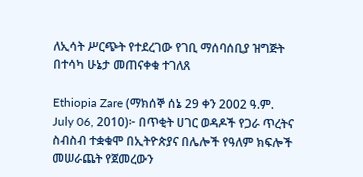ለኢሳት ሥርጭት የተደረገው የገቢ ማሰባሰቢያ ዝግጅት በተሳካ ሁኔታ መጠናቀቁ ተገለጸ

Ethiopia Zare (ማክሰኞ ሰኔ 29 ቀን 2002 ዓ.ም. July 06, 2010)፦ በጥቂት ሀገር ወዳዶች የጋራ ጥረትና ስብስብ ተቋቁሞ በኢትዮጵያና በሌሎች የዓለም ክፍሎች መሠራጨት የጀመረውን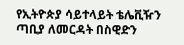የኢትዮጵያ ሳይተላይት ቴሌቪዥን ጣቢያ ለመርዳት በስዊድን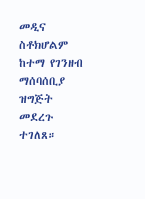መዲና ስቶክሆልም ከተማ የገንዘብ ማሰባሰቢያ ዝግጅት መደረጉ ተገለጸ።